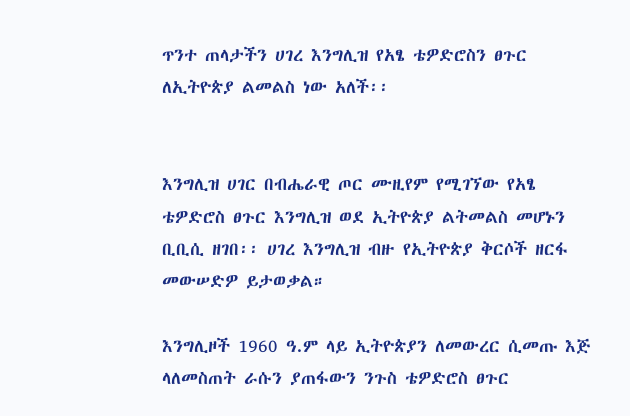ጥንተ ጠላታችን ሀገረ እንግሊዝ የአፄ ቴዎድሮስን ፀጉር ለኢትዮጵያ ልመልስ ነው አለች፡፡


እንግሊዝ ሀገር በብሔራዊ ጦር ሙዚየም የሚገኘው የአፄ ቴዎድሮስ ፀጉር እንግሊዝ ወደ ኢትዮጵያ ልትመልስ መሆኑን ቢቢሲ ዘገበ፡፡ ሀገረ እንግሊዝ ብዙ የኢትዮጵያ ቅርሶች ዘርፋ መውሠድዎ ይታወቃል።

እንግሊዞች 1960 ዓ.ም ላይ ኢትዮጵያን ለመውረር ሲመጡ እጅ ላለመስጠት ራሱን ያጠፋውን ንጉስ ቴዎድሮስ ፀጉር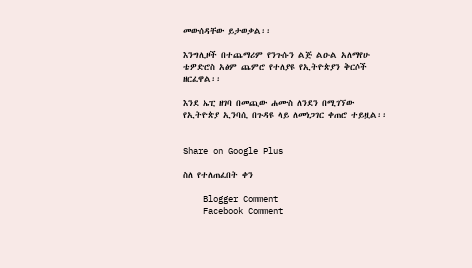መውሰዳቸው ይታወቃል፡፡

እንግሊዞች በተጨማሪም የንጉሱን ልጅ ልዑል አለማየሁ ቴዎድሮስ አፅም ጨምሮ የተለያዩ የኢትዮጵያን ቅርሶች ዘርፈዋል፡፡

እንደ ኤፒ ዘገባ በመጪው ሐሙስ ለንደን በሚገኘው የኢትዮጵያ ኢንባሲ በጉዳዩ ላይ ለመነጋገር ቀጠሮ ተይዟል፡፡


Share on Google Plus

ስለ የተለጠፈበት ቀን

    Blogger Comment
    Facebook Comment